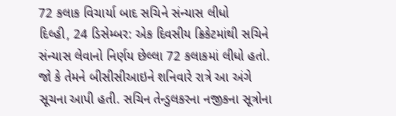72 કલાક વિચાર્યા બાદ સચિને સંન્યાસ લીધો
દિલ્હી, 24 ડિસેમ્બર: એક દિવસીય ક્રિકેટમાંથી સચિને સંન્યાસ લેવાનો નિર્ણય છેલ્લા 72 કલાકમાં લીધો હતો. જો કે તેમને બીસીસીઆઇને શનિવારે રાત્રે આ અંગે સૂચના આપી હતી. સચિન તેન્ડુલકરના નજીકના સૂત્રોના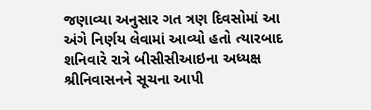જણાવ્યા અનુસાર ગત ત્રણ દિવસોમાં આ અંગે નિર્ણય લેવામાં આવ્યો હતો ત્યારબાદ શનિવારે રાત્રે બીસીસીઆઇના અધ્યક્ષ શ્રીનિવાસનને સૂચના આપી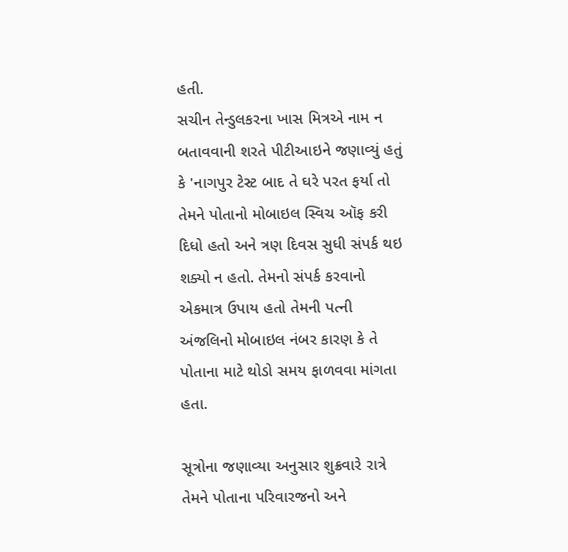હતી.
સચીન તેન્ડુલકરના ખાસ મિત્રએ નામ ન બતાવવાની શરતે પીટીઆઇને જણાવ્યું હતું કે 'નાગપુર ટેસ્ટ બાદ તે ઘરે પરત ફર્યા તો તેમને પોતાનો મોબાઇલ સ્વિચ ઑફ કરી દિધો હતો અને ત્રણ દિવસ સુધી સંપર્ક થઇ શક્યો ન હતો. તેમનો સંપર્ક કરવાનો એકમાત્ર ઉપાય હતો તેમની પત્ની અંજલિનો મોબાઇલ નંબર કારણ કે તે પોતાના માટે થોડો સમય ફાળવવા માંગતા હતા.

સૂત્રોના જણાવ્યા અનુસાર શુક્રવારે રાત્રે તેમને પોતાના પરિવારજનો અને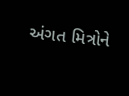અંગત મિત્રોને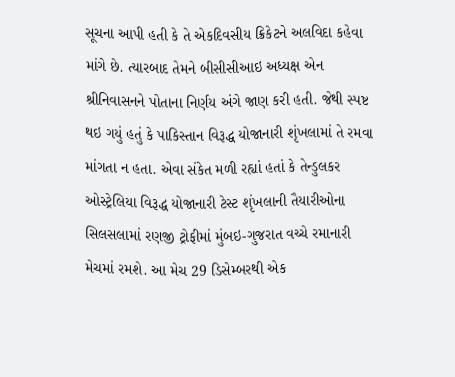સૂચના આપી હતી કે તે એકદિવસીય ક્રિકેટને અલવિદા કહેવા માંગે છે. ત્યારબાદ તેમને બીસીસીઆઇ અધ્યક્ષ એન શ્રીનિવાસનને પોતાના નિર્ણય અંગે જાણ કરી હતી. જેથી સ્પષ્ટ થઇ ગયું હતું કે પાકિસ્તાન વિરૂદ્ધ યોજાનારી શૃંખલામાં તે રમવા માંગતા ન હતા. એવા સંકેત મળી રહ્યાં હતાં કે તેન્ડુલકર ઓસ્ટ્રેલિયા વિરૂદ્ધ યોજાનારી ટેસ્ટ શૃંખલાની તૈયારીઓના સિલસલામાં રણજી ટ્રોફીમાં મુંબઇ-ગુજરાત વચ્ચે રમાનારી મેચમાં રમશે. આ મેચ 29 ડિસેમ્બરથી એક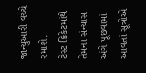જાન્યુઆરી વચ્ચે રમાશે.
ટેસ્ટ ક્રિકેટમાંથે તેમના સંન્યાસ અંગે પૂછવામાં આવતાં સૂત્રોએ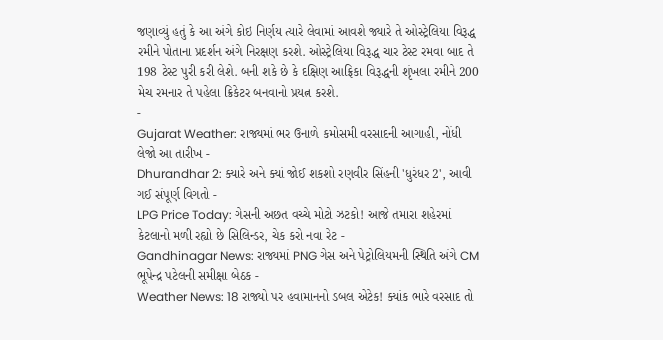જણાવ્યું હતું કે આ અંગે કોઇ નિર્ણય ત્યારે લેવામાં આવશે જ્યારે તે ઓસ્ટ્રેલિયા વિરૂદ્ધ રમીને પોતાના પ્રદર્શન અંગે નિરક્ષણ કરશે. ઓસ્ટ્રેલિયા વિરૂદ્ધ ચાર ટેસ્ટ રમવા બાદ તે 198 ટેસ્ટ પુરી કરી લેશે. બની શકે છે કે દક્ષિણ આફ્રિકા વિરૂદ્ધની શૃંખલા રમીને 200 મેચ રમનાર તે પહેલા ક્રિકેટર બનવાનો પ્રયત્ન કરશે.
-
Gujarat Weather: રાજ્યમાં ભર ઉનાળે કમોસમી વરસાદની આગાહી, નોંધી લેજો આ તારીખ -
Dhurandhar 2: ક્યારે અને ક્યાં જોઈ શકશો રણવીર સિંહની 'ધુરંધર 2', આવી ગઈ સંપૂર્ણ વિગતો -
LPG Price Today: ગેસની અછત વચ્ચે મોટો ઝટકો! આજે તમારા શહેરમાં કેટલાનો મળી રહ્યો છે સિલિન્ડર, ચેક કરો નવા રેટ -
Gandhinagar News: રાજ્યમાં PNG ગેસ અને પેટ્રોલિયમની સ્થિતિ અંગે CM ભૂપેન્દ્ર પટેલની સમીક્ષા બેઠક -
Weather News: 18 રાજ્યો પર હવામાનનો ડબલ એટેક! ક્યાંક ભારે વરસાદ તો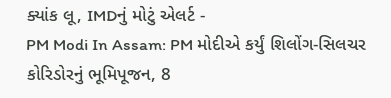ક્યાંક લૂ, IMDનું મોટું એલર્ટ -
PM Modi In Assam: PM મોદીએ કર્યું શિલોંગ-સિલચર કોરિડોરનું ભૂમિપૂજન, 8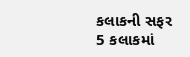કલાકની સફર 5 કલાકમાં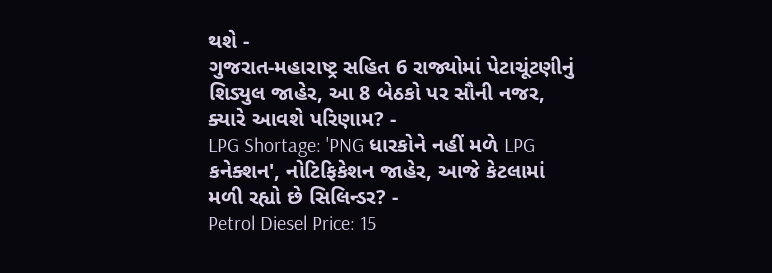થશે -
ગુજરાત-મહારાષ્ટ્ર સહિત 6 રાજ્યોમાં પેટાચૂંટણીનું શિડ્યુલ જાહેર, આ 8 બેઠકો પર સૌની નજર, ક્યારે આવશે પરિણામ? -
LPG Shortage: 'PNG ધારકોને નહીં મળે LPG કનેક્શન', નોટિફિકેશન જાહેર, આજે કેટલામાં મળી રહ્યો છે સિલિન્ડર? -
Petrol Diesel Price: 15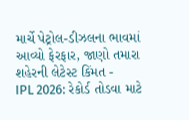માર્ચે પેટ્રોલ-ડીઝલના ભાવમાં આવ્યો ફેરફાર, જાણો તમારા શહેરની લેટેસ્ટ કિંમત -
IPL 2026: રેકોર્ડ તોડવા માટે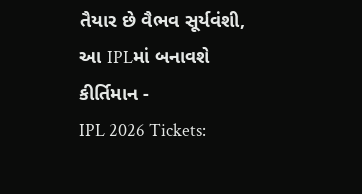તૈયાર છે વૈભવ સૂર્યવંશી, આ IPLમાં બનાવશે કીર્તિમાન -
IPL 2026 Tickets: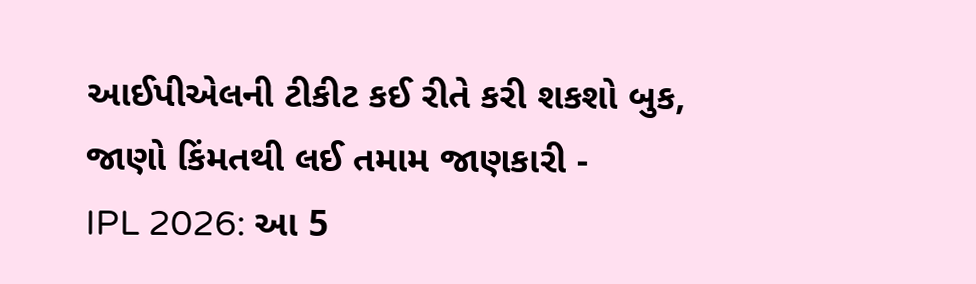આઈપીએલની ટીકીટ કઈ રીતે કરી શકશો બુક, જાણો કિંમતથી લઈ તમામ જાણકારી -
IPL 2026: આ 5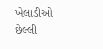ખેલાડીઓ છેલ્લી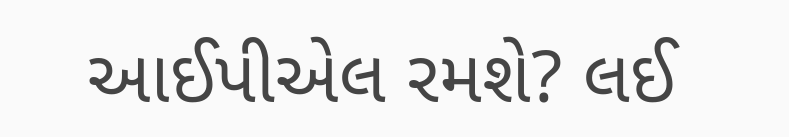આઈપીએલ રમશે? લઈ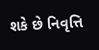શકે છે નિવૃત્તિ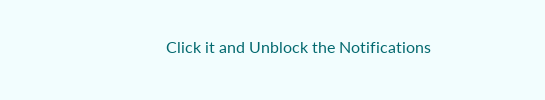Click it and Unblock the Notifications